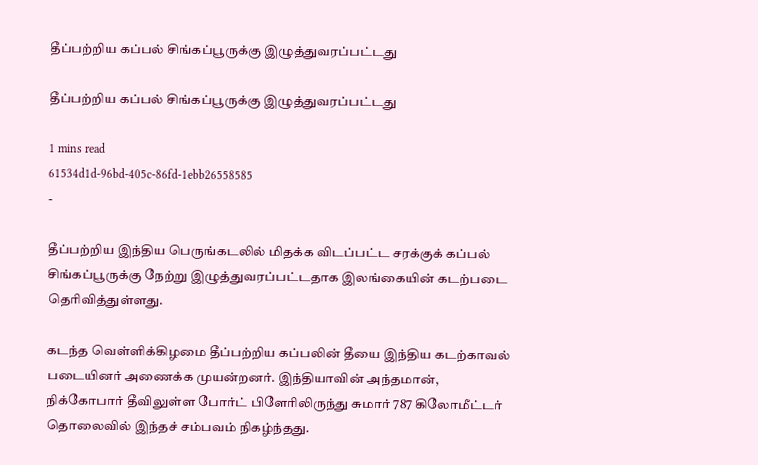தீப்பற்றிய கப்பல் சிங்கப்பூருக்கு இழுத்துவரப்பட்டது

தீப்பற்றிய கப்பல் சிங்கப்பூருக்கு இழுத்துவரப்பட்டது

1 mins read
61534d1d-96bd-405c-86fd-1ebb26558585
-

தீப்பற்றிய இந்திய பெருங்கடலில் மிதக்க விடப்பட்ட சரக்குக் கப்பல் சிங்கப்பூருக்கு நேற்று இழுத்துவரப்பட்டதாக இலங்கையின் கடற்படை தெரிவித்துள்ளது.

கடந்த வெள்ளிக்கிழமை தீப்பற்றிய கப்பலின் தீயை இந்திய கடற்காவல் படையினர் அணைக்க முயன்றனர். இந்தியாவின் அந்தமான், நிக்கோபார் தீவிலுள்ள போர்ட் பிளேரிலிருந்து சுமார் 787 கிலோமீட்டர் தொலைவில் இந்தச் சம்பவம் நிகழ்ந்தது.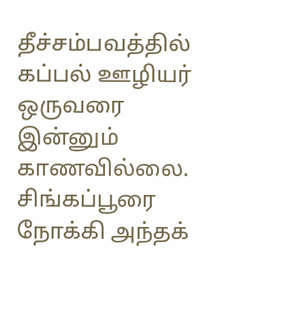தீச்சம்பவத்தில் கப்பல் ஊழியர் ஒருவரை இன்னும் காணவில்லை. சிங்கப்பூரை நோக்கி அந்தக்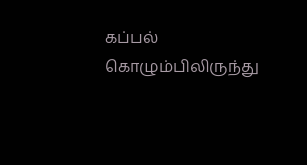கப்பல் கொழும்பிலிருந்து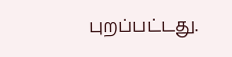புறப்பட்டது.